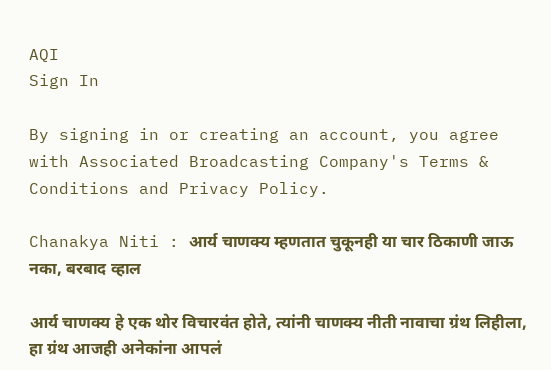AQI
Sign In

By signing in or creating an account, you agree with Associated Broadcasting Company's Terms & Conditions and Privacy Policy.

Chanakya Niti : आर्य चाणक्य म्हणतात चुकूनही या चार ठिकाणी जाऊ नका, बरबाद व्हाल

आर्य चाणक्य हे एक थोर विचारवंत होते, त्यांनी चाणक्य नीती नावाचा ग्रंथ लिहीला, हा ग्रंथ आजही अनेकांना आपलं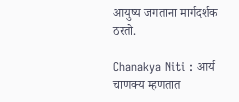आयुष्य जगताना मार्गदर्शक ठरतो.

Chanakya Niti : आर्य चाणक्य म्हणतात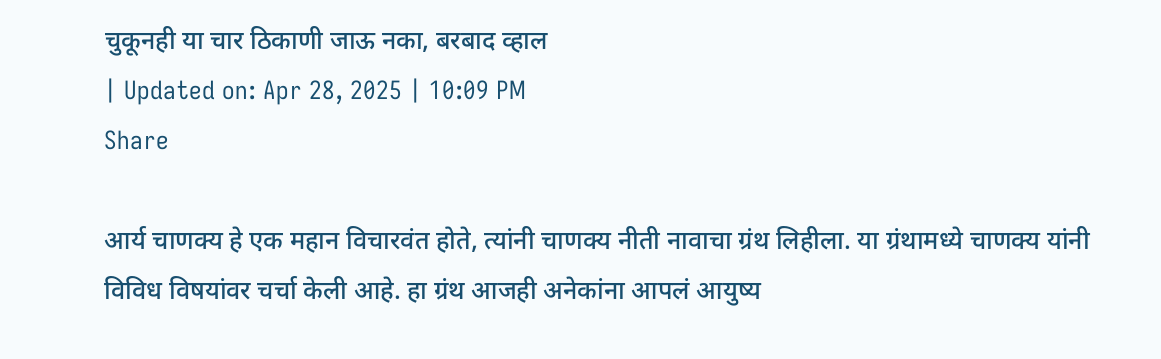चुकूनही या चार ठिकाणी जाऊ नका, बरबाद व्हाल
| Updated on: Apr 28, 2025 | 10:09 PM
Share

आर्य चाणक्य हे एक महान विचारवंत होते, त्यांनी चाणक्य नीती नावाचा ग्रंथ लिहीला. या ग्रंथामध्ये चाणक्य यांनी विविध विषयांवर चर्चा केली आहे. हा ग्रंथ आजही अनेकांना आपलं आयुष्य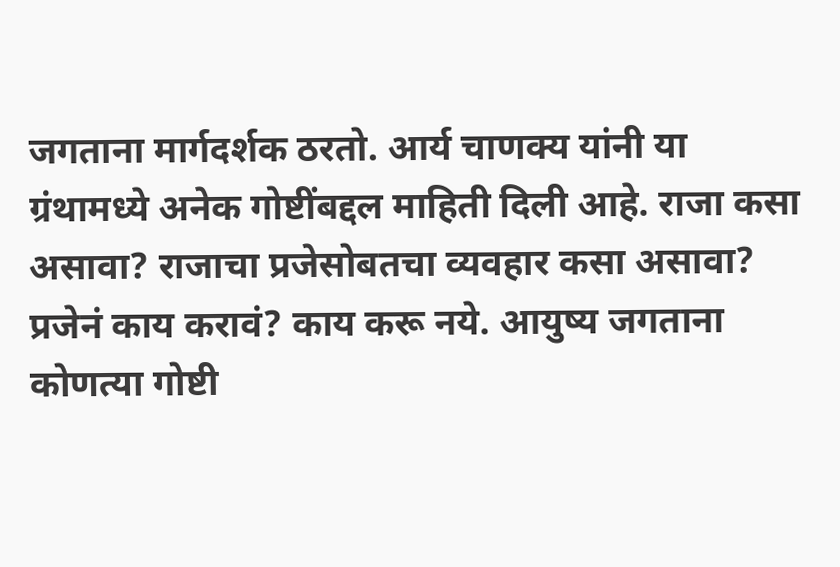जगताना मार्गदर्शक ठरतो. आर्य चाणक्य यांनी या ग्रंथामध्ये अनेक गोष्टींबद्दल माहिती दिली आहे. राजा कसा असावा? राजाचा प्रजेसोबतचा व्यवहार कसा असावा? प्रजेनं काय करावं? काय करू नये. आयुष्य जगताना कोणत्या गोष्टी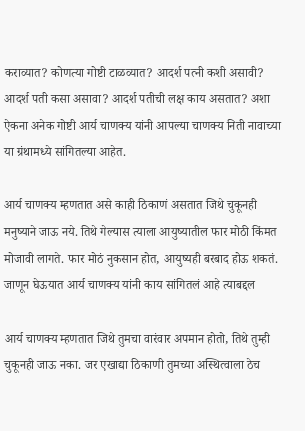कराव्यात? कोणत्या गोष्टी टाळव्यात? आदर्श पत्नी कशी असावी? आदर्श पती कसा असावा? आदर्श पतीची लक्ष काय असतात? अशा ऐकना अनेक गोष्टी आर्य चाणक्य यांनी आपल्या चाणक्य निती नावाच्या या ग्रंथामध्ये सांगितल्या आहेत.

आर्य चाणक्य म्हणतात असे काही ठिकाणं असतात जिथे चुकूनही मनुष्याने जाऊ नये. तिथे गेल्यास त्याला आयुष्यातील फार मोठी किंमत मोजावी लागते. फार मोठं नुकसान होत, आयुष्यही बरबाद होऊ शकतं. जाणून घेऊयात आर्य चाणक्य यांनी काय सांगितलं आहे त्याबद्दल

आर्य चाणक्य म्हणतात जिथे तुमचा वारंवार अपमान होतो, तिथे तुम्ही चुकूनही जाऊ नका. जर एखाद्या ठिकाणी तुमच्या अस्थित्वाला ठेच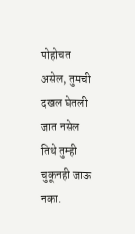पोहोचत असेल, तुमची दखल घेतली जात नसेल तिथे तुम्ही चुकूनही जाऊ नका.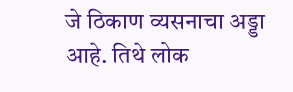जे ठिकाण व्यसनाचा अड्डा आहे. तिथे लोक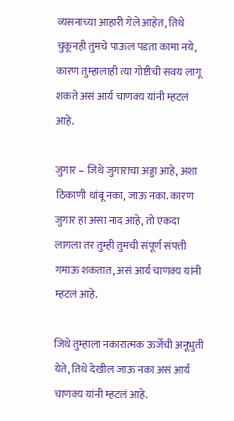व्यसनाच्या आहारी गेले आहेत, तिथे चुकूनही तुमचे पाऊल पडता कामा नये, कारण तुम्हालाही त्या गोष्टीची सवय लागू शकते असं आर्य चाणक्य यांनी म्हटलं आहे.

जुगार – जिथे जुगाराचा अड्डा आहे, अशा ठिकाणी थांबू नका, जाऊ नका. कारण जुगार हा असा नाद आहे, तो एकदा लागला तर तुम्ही तुमची संपूर्ण संपत्ती गमाऊ शकतात, असं आर्य चाणक्य यांनी म्हटलं आहे.

जिथे तुम्हाला नकारात्मक ऊर्जेची अनूभुती येते, तिथे देखील जाऊ नका असं आर्य चाणक्य यांनी म्हटलं आहे.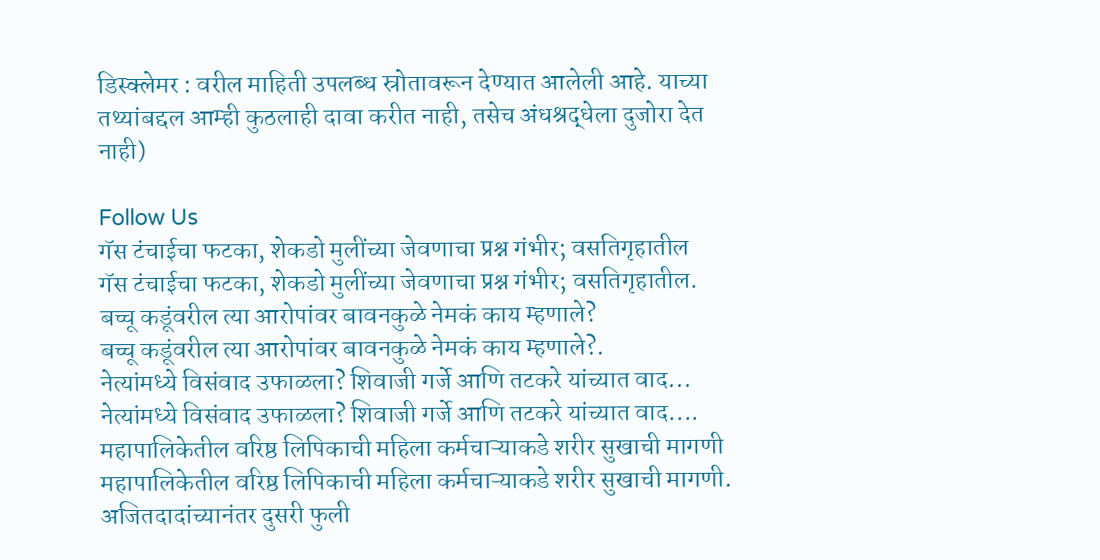डिस्क्लेमर : वरील माहिती उपलब्ध स्रोतावरून देण्यात आलेली आहे. याच्या तथ्यांबद्दल आम्ही कुठलाही दावा करीत नाही, तसेच अंधश्रद्धेला दुजोरा देत नाही)

Follow Us
गॅस टंचाईचा फटका, शेकडो मुलींच्या जेवणाचा प्रश्न गंभीर; वसतिगृहातील
गॅस टंचाईचा फटका, शेकडो मुलींच्या जेवणाचा प्रश्न गंभीर; वसतिगृहातील.
बच्चू कडूंवरील त्या आरोपांवर बावनकुळे नेमकं काय म्हणाले?
बच्चू कडूंवरील त्या आरोपांवर बावनकुळे नेमकं काय म्हणाले?.
नेत्यांमध्ये विसंवाद उफाळला? शिवाजी गर्जे आणि तटकरे यांच्यात वाद...
नेत्यांमध्ये विसंवाद उफाळला? शिवाजी गर्जे आणि तटकरे यांच्यात वाद....
महापालिकेतील वरिष्ठ लिपिकाची महिला कर्मचाऱ्याकडे शरीर सुखाची मागणी
महापालिकेतील वरिष्ठ लिपिकाची महिला कर्मचाऱ्याकडे शरीर सुखाची मागणी.
अजितदादांच्यानंतर दुसरी फुली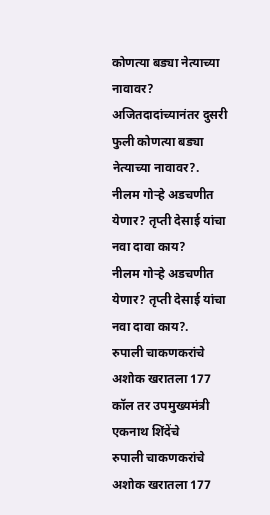कोणत्या बड्या नेत्याच्या नावावर?
अजितदादांच्यानंतर दुसरी फुली कोणत्या बड्या नेत्याच्या नावावर?.
नीलम गोऱ्हे अडचणीत येणार? तृप्ती देसाई यांचा नवा दावा काय?
नीलम गोऱ्हे अडचणीत येणार? तृप्ती देसाई यांचा नवा दावा काय?.
रुपाली चाकणकरांचे अशोक खरातला 177 कॉल तर उपमुख्यमंत्री एकनाथ शिंदेंचे
रुपाली चाकणकरांचे अशोक खरातला 177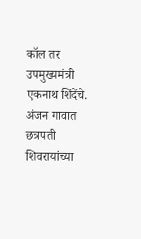कॉल तर उपमुख्यमंत्री एकनाथ शिंदेंचे.
अंजन गावात छत्रपती शिवरायांच्या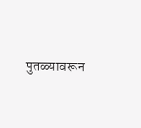पुतळ्यावरून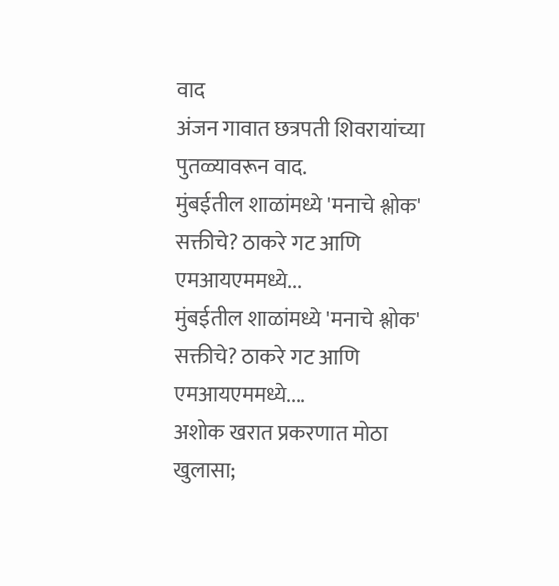वाद
अंजन गावात छत्रपती शिवरायांच्या पुतळ्यावरून वाद.
मुंबईतील शाळांमध्ये 'मनाचे श्लोक' सक्तीचे? ठाकरे गट आणि एमआयएममध्ये...
मुंबईतील शाळांमध्ये 'मनाचे श्लोक' सक्तीचे? ठाकरे गट आणि एमआयएममध्ये....
अशोक खरात प्रकरणात मोठा खुलासा;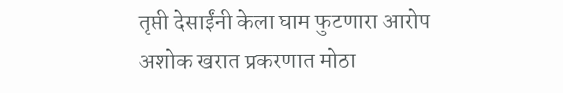तृप्ती देसाईंनी केला घाम फुटणारा आरोप
अशोक खरात प्रकरणात मोठा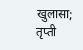खुलासा; तृप्ती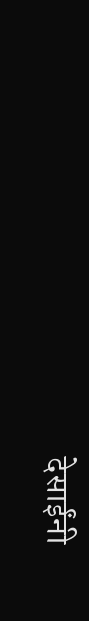देसाईंनी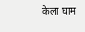केला घाम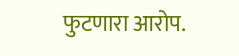फुटणारा आरोप.